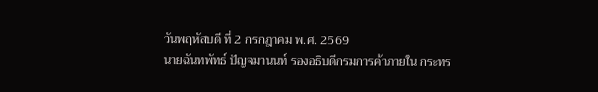วันพฤหัสบดี ที่ 2 กรกฎาคม พ.ศ. 2569
นายฉันทพัทธ์ ปัญจมานนท์ รองอธิบดีกรมการค้าภายใน กระทร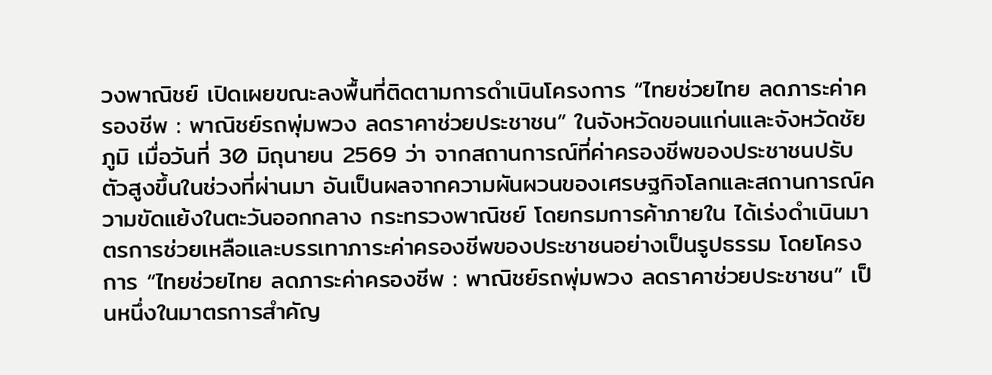วงพาณิชย์ เปิดเผยขณะลงพื้นที่ติดตามการดำเนินโครงการ “ไทยช่วยไทย ลดภาระค่าครองชีพ : พาณิชย์รถพุ่มพวง ลดราคาช่วยประชาชน” ในจังหวัดขอนแก่นและจังหวัดชัยภูมิ เมื่อวันที่ 30 มิถุนายน 2569 ว่า จากสถานการณ์ที่ค่าครองชีพของประชาชนปรับตัวสูงขึ้นในช่วงที่ผ่านมา อันเป็นผลจากความผันผวนของเศรษฐกิจโลกและสถานการณ์ความขัดแย้งในตะวันออกกลาง กระทรวงพาณิชย์ โดยกรมการค้าภายใน ได้เร่งดำเนินมาตรการช่วยเหลือและบรรเทาภาระค่าครองชีพของประชาชนอย่างเป็นรูปธรรม โดยโครงการ “ไทยช่วยไทย ลดภาระค่าครองชีพ : พาณิชย์รถพุ่มพวง ลดราคาช่วยประชาชน” เป็นหนึ่งในมาตรการสำคัญ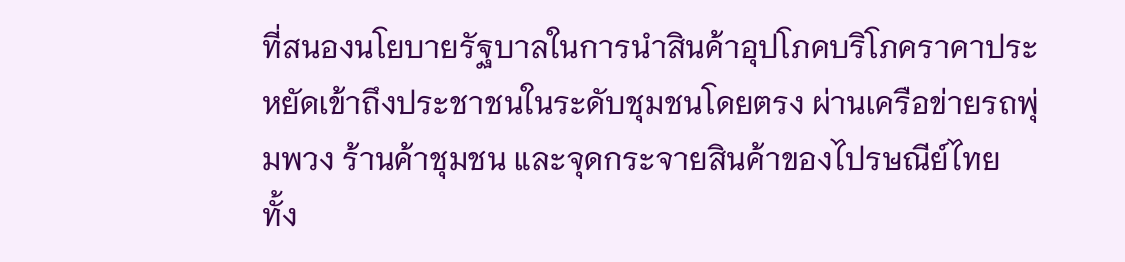ที่สนองนโยบายรัฐบาลในการนำสินค้าอุปโภคบริโภคราคาประหยัดเข้าถึงประชาชนในระดับชุมชนโดยตรง ผ่านเครือข่ายรถพุ่มพวง ร้านค้าชุมชน และจุดกระจายสินค้าของไปรษณีย์ไทย
ทั้ง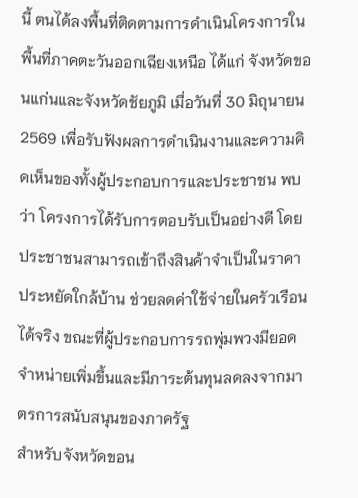นี้ ตนได้ลงพื้นที่ติดตามการดำเนินโครงการในพื้นที่ภาคตะวันออกเฉียงเหนือ ได้แก่ จังหวัดขอนแก่นและจังหวัดชัยภูมิ เมื่อวันที่ 30 มิถุนายน 2569 เพื่อรับฟังผลการดำเนินงานและความคิดเห็นของทั้งผู้ประกอบการและประชาชน พบว่า โครงการได้รับการตอบรับเป็นอย่างดี โดยประชาชนสามารถเข้าถึงสินค้าจำเป็นในราคาประหยัดใกล้บ้าน ช่วยลดค่าใช้จ่ายในครัวเรือนได้จริง ขณะที่ผู้ประกอบการรถพุ่มพวงมียอดจำหน่ายเพิ่มขึ้นและมีภาระต้นทุนลดลงจากมาตรการสนับสนุนของภาครัฐ
สำหรับจังหวัดขอน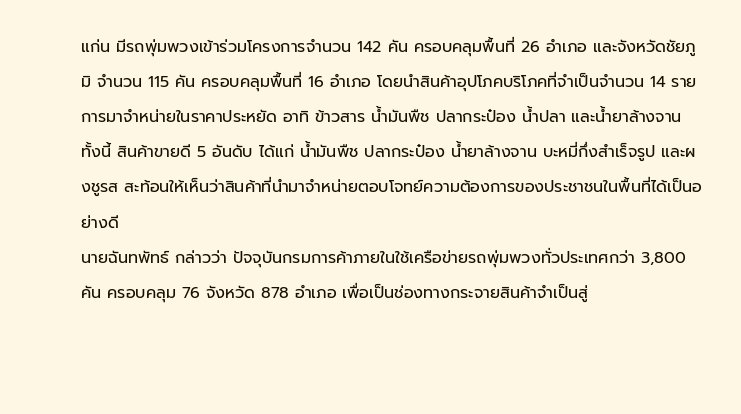แก่น มีรถพุ่มพวงเข้าร่วมโครงการจำนวน 142 คัน ครอบคลุมพื้นที่ 26 อำเภอ และจังหวัดชัยภูมิ จำนวน 115 คัน ครอบคลุมพื้นที่ 16 อำเภอ โดยนำสินค้าอุปโภคบริโภคที่จำเป็นจำนวน 14 รายการมาจำหน่ายในราคาประหยัด อาทิ ข้าวสาร น้ำมันพืช ปลากระป๋อง น้ำปลา และน้ำยาล้างจาน ทั้งนี้ สินค้าขายดี 5 อันดับ ได้แก่ น้ำมันพืช ปลากระป๋อง น้ำยาล้างจาน บะหมี่กึ่งสำเร็จรูป และผงชูรส สะท้อนให้เห็นว่าสินค้าที่นำมาจำหน่ายตอบโจทย์ความต้องการของประชาชนในพื้นที่ได้เป็นอย่างดี
นายฉันทพัทธ์ กล่าวว่า ปัจจุบันกรมการค้าภายในใช้เครือข่ายรถพุ่มพวงทั่วประเทศกว่า 3,800 คัน ครอบคลุม 76 จังหวัด 878 อำเภอ เพื่อเป็นช่องทางกระจายสินค้าจำเป็นสู่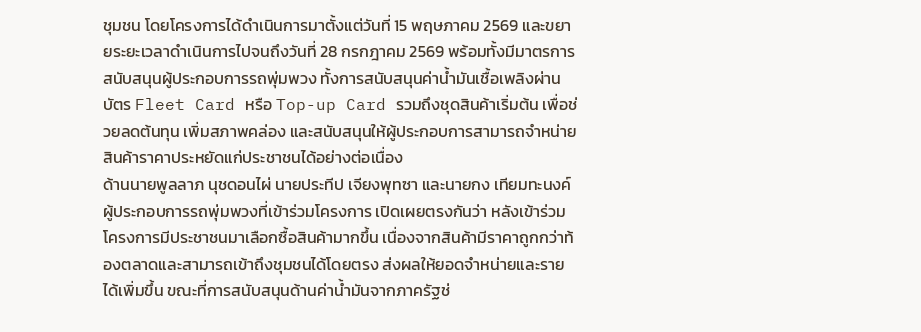ชุมชน โดยโครงการได้ดำเนินการมาตั้งแต่วันที่ 15 พฤษภาคม 2569 และขยายระยะเวลาดำเนินการไปจนถึงวันที่ 28 กรกฎาคม 2569 พร้อมทั้งมีมาตรการสนับสนุนผู้ประกอบการรถพุ่มพวง ทั้งการสนับสนุนค่าน้ำมันเชื้อเพลิงผ่านบัตร Fleet Card หรือ Top-up Card รวมถึงชุดสินค้าเริ่มต้น เพื่อช่วยลดต้นทุน เพิ่มสภาพคล่อง และสนับสนุนให้ผู้ประกอบการสามารถจำหน่ายสินค้าราคาประหยัดแก่ประชาชนได้อย่างต่อเนื่อง
ด้านนายพูลลาภ นุชดอนไผ่ นายประทีป เจียงพุทซา และนายกง เทียมทะนงค์ ผู้ประกอบการรถพุ่มพวงที่เข้าร่วมโครงการ เปิดเผยตรงกันว่า หลังเข้าร่วมโครงการมีประชาชนมาเลือกซื้อสินค้ามากขึ้น เนื่องจากสินค้ามีราคาถูกกว่าท้องตลาดและสามารถเข้าถึงชุมชนได้โดยตรง ส่งผลให้ยอดจำหน่ายและรายได้เพิ่มขึ้น ขณะที่การสนับสนุนด้านค่าน้ำมันจากภาครัฐช่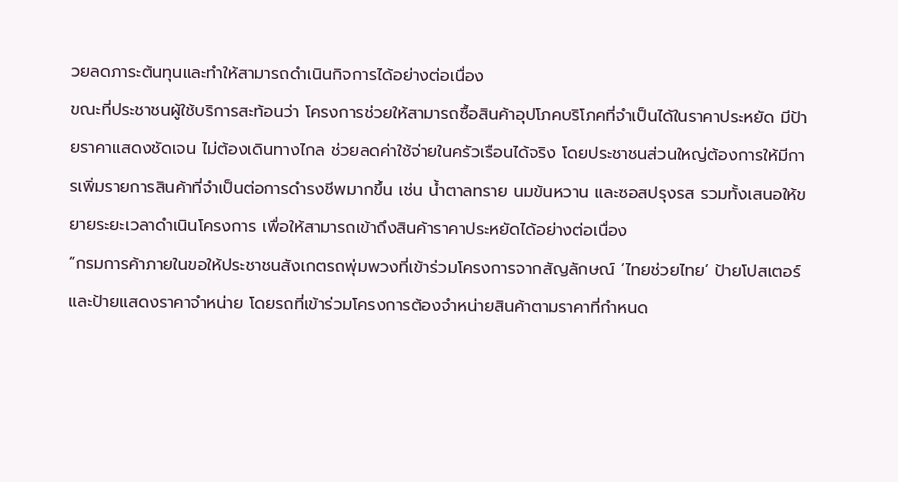วยลดภาระต้นทุนและทำให้สามารถดำเนินกิจการได้อย่างต่อเนื่อง
ขณะที่ประชาชนผู้ใช้บริการสะท้อนว่า โครงการช่วยให้สามารถซื้อสินค้าอุปโภคบริโภคที่จำเป็นได้ในราคาประหยัด มีป้ายราคาแสดงชัดเจน ไม่ต้องเดินทางไกล ช่วยลดค่าใช้จ่ายในครัวเรือนได้จริง โดยประชาชนส่วนใหญ่ต้องการให้มีการเพิ่มรายการสินค้าที่จำเป็นต่อการดำรงชีพมากขึ้น เช่น น้ำตาลทราย นมข้นหวาน และซอสปรุงรส รวมทั้งเสนอให้ขยายระยะเวลาดำเนินโครงการ เพื่อให้สามารถเข้าถึงสินค้าราคาประหยัดได้อย่างต่อเนื่อง
“กรมการค้าภายในขอให้ประชาชนสังเกตรถพุ่มพวงที่เข้าร่วมโครงการจากสัญลักษณ์ ‘ไทยช่วยไทย’ ป้ายโปสเตอร์ และป้ายแสดงราคาจำหน่าย โดยรถที่เข้าร่วมโครงการต้องจำหน่ายสินค้าตามราคาที่กำหนด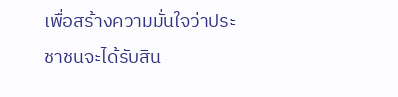เพื่อสร้างความมั่นใจว่าประชาชนจะได้รับสิน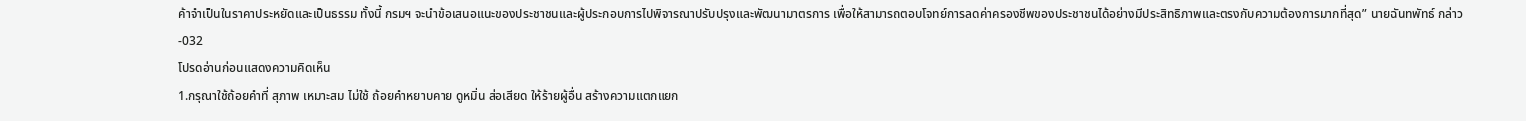ค้าจำเป็นในราคาประหยัดและเป็นธรรม ทั้งนี้ กรมฯ จะนำข้อเสนอแนะของประชาชนและผู้ประกอบการไปพิจารณาปรับปรุงและพัฒนามาตรการ เพื่อให้สามารถตอบโจทย์การลดค่าครองชีพของประชาชนได้อย่างมีประสิทธิภาพและตรงกับความต้องการมากที่สุด” นายฉันทพัทธ์ กล่าว
-032
โปรดอ่านก่อนแสดงความคิดเห็น
1.กรุณาใช้ถ้อยคำที่ สุภาพ เหมาะสม ไม่ใช้ ถ้อยคำหยาบคาย ดูหมิ่น ส่อเสียด ให้ร้ายผู้อื่น สร้างความแตกแยก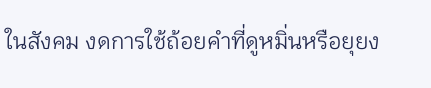ในสังคม งดการใช้ถ้อยคำที่ดูหมิ่นหรือยุยง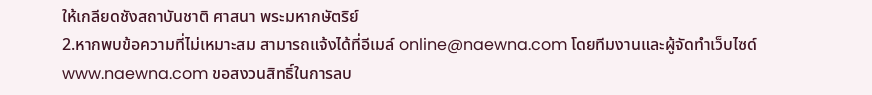ให้เกลียดชังสถาบันชาติ ศาสนา พระมหากษัตริย์
2.หากพบข้อความที่ไม่เหมาะสม สามารถแจ้งได้ที่อีเมล์ online@naewna.com โดยทีมงานและผู้จัดทำเว็บไซด์ www.naewna.com ขอสงวนสิทธิ์ในการลบ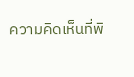ความคิดเห็นที่พิ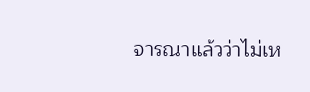จารณาแล้วว่าไม่เห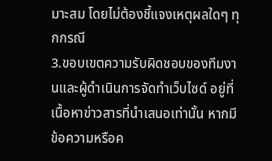มาะสม โดยไม่ต้องชี้แจงเหตุผลใดๆ ทุกกรณี
3.ขอบเขตความรับผิดชอบของทีมงานและผู้ดำเนินการจัดทำเว็บไซด์ อยู่ที่เนื้อหาข่าวสารที่นำเสนอเท่านั้น หากมีข้อความหรือค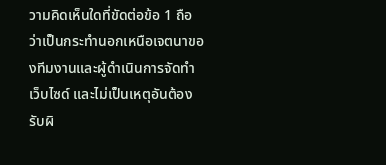วามคิดเห็นใดที่ขัดต่อข้อ 1 ถือว่าเป็นกระทำนอกเหนือเจตนาของทีมงานและผู้ดำเนินการจัดทำเว็บไซด์ และไม่เป็นเหตุอันต้องรับผิ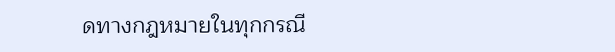ดทางกฎหมายในทุกกรณี